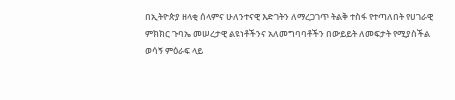በኢትዮጵያ ዘላቂ ሰላምና ሁለንተናዊ እድገትን ለማረጋገጥ ትልቅ ተስፋ የተጣለበት የሀገራዊ ምክክር ጉባኤ መሠረታዊ ልዩነቶችንና አለመግባባቶችን በውይይት ለመፍታት የሚያስችል ወሳኝ ምዕራፍ ላይ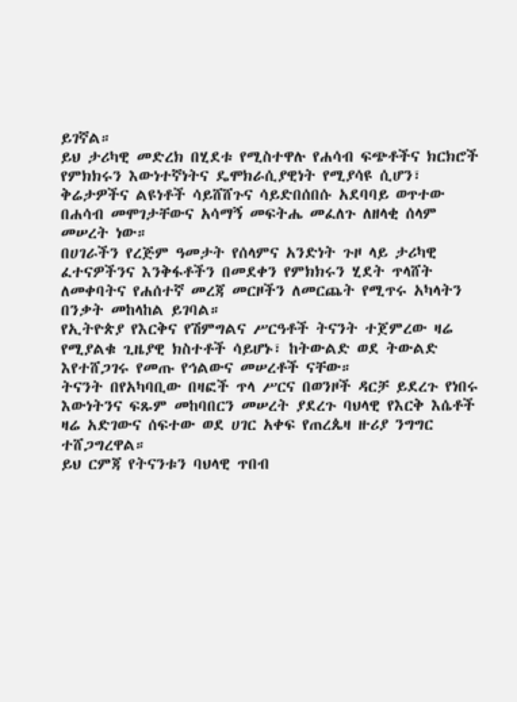ይገኛል።
ይህ ታሪካዊ መድረክ በሂደቱ የሚስተዋሉ የሐሳብ ፍጭቶችና ክርክሮች የምክክሩን እውነተኛነትና ዴሞክራሲያዊነት የሚያሳዩ ሲሆን፣ ቅሬታዎችና ልዩነቶች ሳይሸሸጉና ሳይድበሰበሱ አደባባይ ወጥተው በሐሳብ መሞገታቸውና አሳማኝ መፍትሔ መፈለጉ ለዘላቂ ሰላም መሠረት ነው።
በሀገራችን የረጅም ዓመታት የሰላምና አንድነት ጉዞ ላይ ታሪካዊ ፈተናዎችንና እንቅፋቶችን በመደቀን የምክክሩን ሂደት ጥላሸት ለመቀባትና የሐሰተኛ መረጃ መርዞችን ለመርጨት የሚጥሩ አካላትን በንቃት መከላከል ይገባል።
የኢትዮጵያ የእርቅና የሽምግልና ሥርዓቶች ትናንት ተጀምረው ዛሬ የሚያልቁ ጊዜያዊ ክስተቶች ሳይሆኑ፣ ከትውልድ ወደ ትውልድ እየተሸጋገሩ የመጡ የኅልውና መሠረቶች ናቸው።
ትናንት በየአካባቢው በዛፎች ጥላ ሥርና በወንዞች ዳርቻ ይደረጉ የነበሩ እውነትንና ፍጹም መከባበርን መሠረት ያደረጉ ባህላዊ የእርቅ እሴቶች ዛሬ አድገውና ሰፍተው ወደ ሀገር አቀፍ የጠረጴዛ ዙሪያ ንግግር ተሸጋግረዋል።
ይህ ርምጃ የትናንቱን ባህላዊ ጥበብ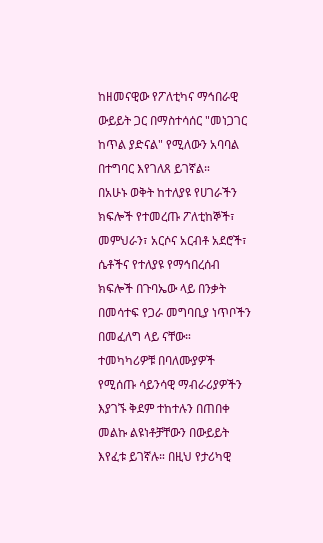ከዘመናዊው የፖለቲካና ማኅበራዊ ውይይት ጋር በማስተሳሰር "መነጋገር ከጥል ያድናል" የሚለውን አባባል በተግባር እየገለጸ ይገኛል።
በአሁኑ ወቅት ከተለያዩ የሀገራችን ክፍሎች የተመረጡ ፖለቲከኞች፣ መምህራን፣ አርሶና አርብቶ አደሮች፣ ሴቶችና የተለያዩ የማኅበረሰብ ክፍሎች በጉባኤው ላይ በንቃት በመሳተፍ የጋራ መግባቢያ ነጥቦችን በመፈለግ ላይ ናቸው።
ተመካካሪዎቹ በባለሙያዎች የሚሰጡ ሳይንሳዊ ማብራሪያዎችን እያገኙ ቅደም ተከተሉን በጠበቀ መልኩ ልዩነቶቻቸውን በውይይት እየፈቱ ይገኛሉ። በዚህ የታሪካዊ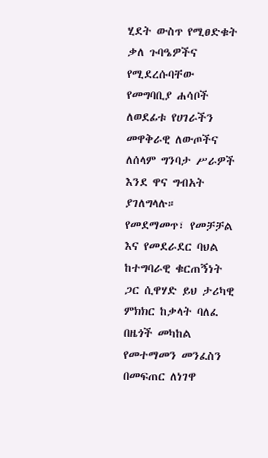ሂደት ውስጥ የሚፀድቁት ቃለ ጉባዔዎችና የሚደረሱባቸው የመግባቢያ ሐሳቦች ለወደፊቱ የሀገራችን መዋቅራዊ ለውጦችና ለሰላም ግንባታ ሥራዎች እንደ ዋና ግብአት ያገለግላሉ።
የመደማመጥ፣ የመቻቻል እና የመደራደር ባህል ከተግባራዊ ቁርጠኝነት ጋር ሲዋሃድ ይህ ታሪካዊ ምክክር ከቃላት ባለፈ በዜጎች መካከል የመተማመን መንፈስን በመፍጠር ለነገዋ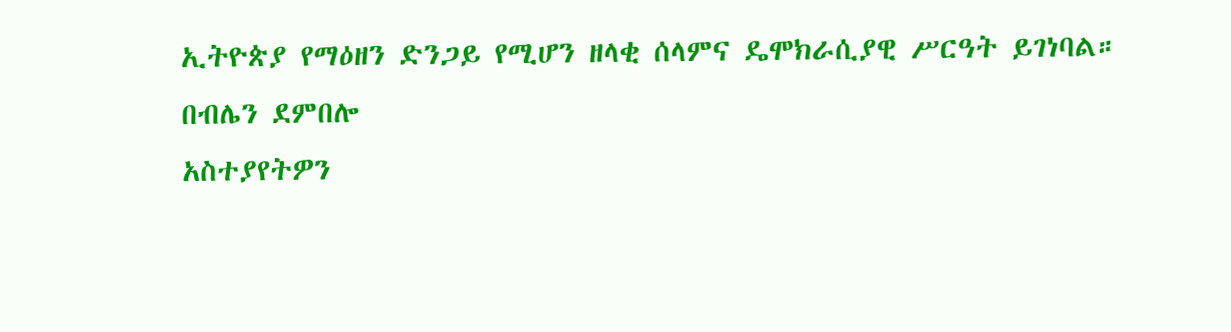ኢትዮጵያ የማዕዘን ድንጋይ የሚሆን ዘላቂ ሰላምና ዴሞክራሲያዊ ሥርዓት ይገነባል።
በብሌን ደምበሎ
አስተያየትዎን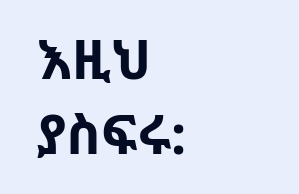እዚህ ያስፍሩ: